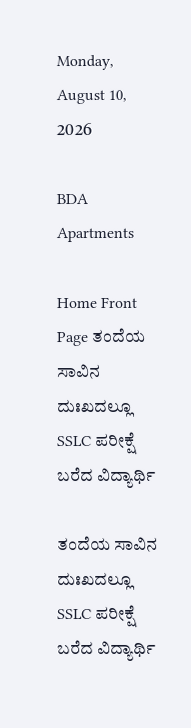Monday, August 10, 2026

BDA Apartments

Home Front Page ತಂದೆಯ ಸಾವಿನ ದುಃಖದಲ್ಲೂ SSLC ಪರೀಕ್ಷೆ ಬರೆದ ವಿದ್ಯಾರ್ಥಿ

ತಂದೆಯ ಸಾವಿನ ದುಃಖದಲ್ಲೂ SSLC ಪರೀಕ್ಷೆ ಬರೆದ ವಿದ್ಯಾರ್ಥಿ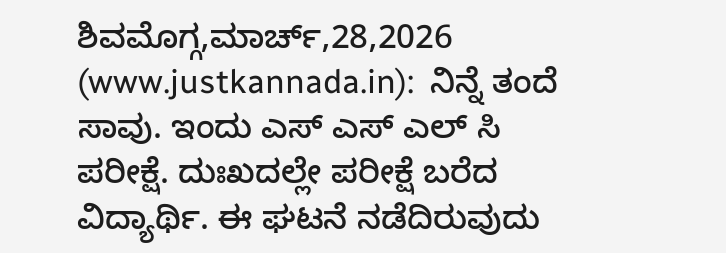ಶಿವಮೊಗ್ಗ,ಮಾರ್ಚ್,28,2026 (www.justkannada.in):  ನಿನ್ನೆ ತಂದೆ ಸಾವು. ಇಂದು ಎಸ್ ಎಸ್ ಎಲ್ ಸಿ ಪರೀಕ್ಷೆ. ದುಃಖದಲ್ಲೇ ಪರೀಕ್ಷೆ ಬರೆದ ವಿದ್ಯಾರ್ಥಿ. ಈ ಘಟನೆ ನಡೆದಿರುವುದು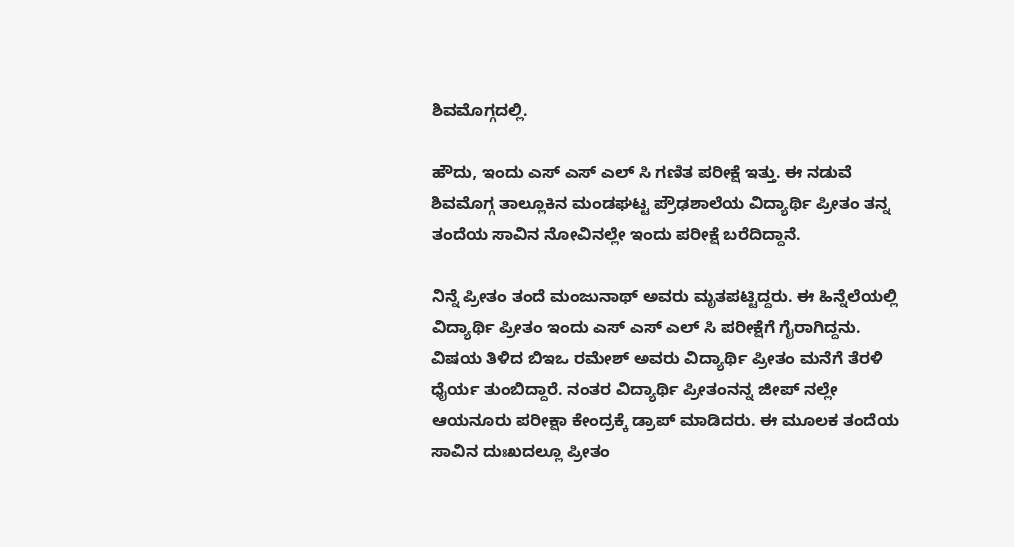ಶಿವಮೊಗ್ಗದಲ್ಲಿ.

ಹೌದು, ಇಂದು ಎಸ್ ಎಸ್ ಎಲ್ ಸಿ ಗಣಿತ ಪರೀಕ್ಷೆ ಇತ್ತು. ಈ ನಡುವೆ ಶಿವಮೊಗ್ಗ ತಾಲ್ಲೂಕಿನ ಮಂಡಘಟ್ಟ ಪ್ರೌಢಶಾಲೆಯ ವಿದ್ಯಾರ್ಥಿ ಪ್ರೀತಂ ತನ್ನ ತಂದೆಯ ಸಾವಿನ ನೋವಿನಲ್ಲೇ ಇಂದು ಪರೀಕ್ಷೆ ಬರೆದಿದ್ದಾನೆ.

ನಿನ್ನೆ ಪ್ರೀತಂ ತಂದೆ ಮಂಜುನಾಥ್ ಅವರು ಮೃತಪಟ್ಟಿದ್ದರು. ಈ ಹಿನ್ನೆಲೆಯಲ್ಲಿ ವಿದ್ಯಾರ್ಥಿ ಪ್ರೀತಂ ಇಂದು ಎಸ್ ಎಸ್ ಎಲ್ ಸಿ ಪರೀಕ್ಷೆಗೆ ಗೈರಾಗಿದ್ದನು. ವಿಷಯ ತಿಳಿದ ಬಿಇಒ ರಮೇಶ್ ಅವರು ವಿದ್ಯಾರ್ಥಿ ಪ್ರೀತಂ ಮನೆಗೆ ತೆರಳಿ ಧೈರ್ಯ ತುಂಬಿದ್ದಾರೆ. ನಂತರ ವಿದ್ಯಾರ್ಥಿ ಪ್ರೀತಂನನ್ನ ಜೀಪ್ ನಲ್ಲೇ ಆಯನೂರು ಪರೀಕ್ಷಾ ಕೇಂದ್ರಕ್ಕೆ ಡ್ರಾಪ್ ಮಾಡಿದರು. ಈ ಮೂಲಕ ತಂದೆಯ ಸಾವಿನ ದುಃಖದಲ್ಲೂ ಪ್ರೀತಂ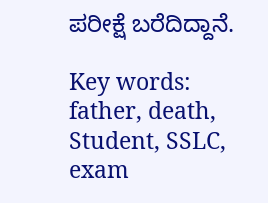ಪರೀಕ್ಷೆ ಬರೆದಿದ್ದಾನೆ.

Key words: father, death, Student, SSLC, exam